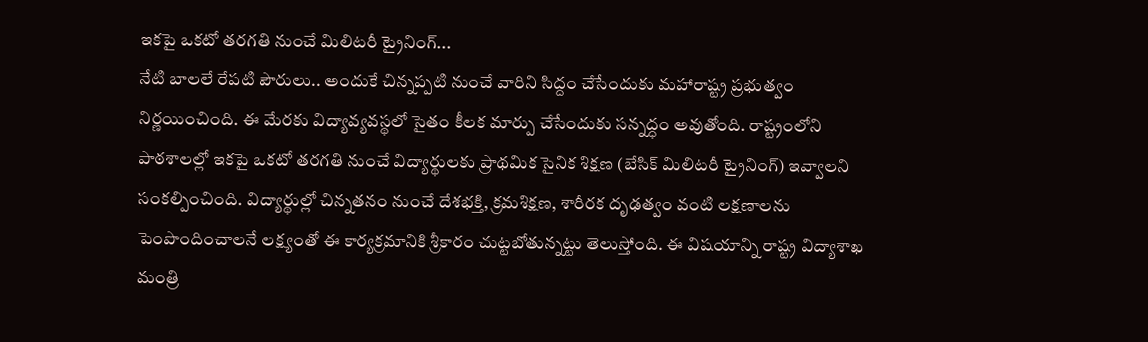ఇకపై ఒకటో తరగతి నుంచే మిలిటరీ ట్రైనింగ్...
నేటి బాలలే రేపటి పౌరులు.. అందుకే చిన్నప్పటి నుంచే వారిని సిద్దం చేసేందుకు మహారాష్ట్ర ప్రభుత్వం నిర్ణయించింది. ఈ మేరకు విద్యావ్యవస్థలో సైతం కీలక మార్పు చేసేందుకు సన్నద్ధం అవుతోంది. రాష్ట్రంలోని పాఠశాలల్లో ఇకపై ఒకటో తరగతి నుంచే విద్యార్థులకు ప్రాథమిక సైనిక శిక్షణ (బేసిక్ మిలిటరీ ట్రైనింగ్) ఇవ్వాలని సంకల్పించింది. విద్యార్థుల్లో చిన్నతనం నుంచే దేశభక్తి, క్రమశిక్షణ, శారీరక దృఢత్వం వంటి లక్షణాలను పెంపొందించాలనే లక్ష్యంతో ఈ కార్యక్రమానికి శ్రీకారం చుట్టబోతున్నట్టు తెలుస్తోంది. ఈ విషయాన్ని రాష్ట్ర విద్యాశాఖ మంత్రి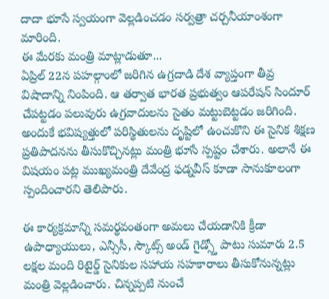దాదా భూసే స్వయంగా వెల్లడించడం సర్వత్రా చర్చనీయాంశంగా మారింది.
ఈ మేరకు మంత్రి మాట్లాడుతూ...
ఏప్రిల్ 22న పహల్గాంలో జరిగిన ఉగ్రదాడి దేశ వ్యాప్తంగా తీవ్ర విషాదాన్ని నింపింది. ఆ తర్వాత భారత ప్రభుత్వం ఆపరేషన్ సిందూర్ చేపట్టడం పలువురు ఉగ్రవాదులను సైతం మట్టుబెట్టడం జరిగింది. అందుకే భవిష్యత్తులో పరిస్థితులను దృష్టిలో ఉంచుకొని ఈ సైనిక శిక్షణ ప్రతిపాదనను తీసుకొచ్చినట్లు మంత్రి భూసే స్పష్టం చేశారు. అలానే ఈ విషయం పట్ల ముఖ్యమంత్రి దేవేంద్ర ఫడ్నవీస్ కూడా సానుకూలంగా స్పందించారని తెలిపారు.

ఈ కార్యక్రమాన్ని సమర్థవంతంగా అమలు చేయడానికి క్రీడా ఉపాధ్యాయులు, ఎన్సీసీ, స్కౌట్స్ అండ్ గైడ్స్తో పాటు సుమారు 2.5 లక్షల మంది రిటైర్డ్ సైనికుల సహాయ సహకారాలు తీసుకోనున్నట్లు మంత్రి వెల్లడించారు. చిన్నప్పటి నుంచే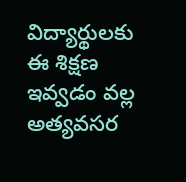విద్యార్థులకు ఈ శిక్షణ ఇవ్వడం వల్ల అత్యవసర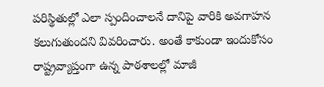పరిస్థితుల్లో ఎలా స్పందించాలనే దానిపై వారికి అవగాహన కలుగుతుందని వివరించారు. అంతే కాకుండా ఇందుకోసం రాష్ట్రవ్యాప్తంగా ఉన్న పాఠశాలల్లో మాజీ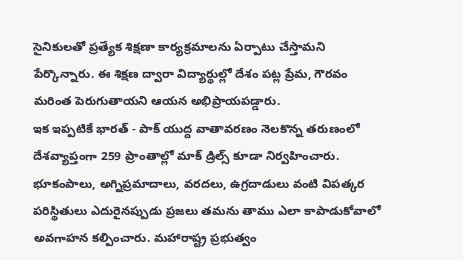సైనికులతో ప్రత్యేక శిక్షణా కార్యక్రమాలను ఏర్పాటు చేస్తామని పేర్కొన్నారు. ఈ శిక్షణ ద్వారా విద్యార్థుల్లో దేశం పట్ల ప్రేమ, గౌరవం మరింత పెరుగుతాయని ఆయన అభిప్రాయపడ్డారు.
ఇక ఇప్పటికే భారత్ - పాక్ యుద్ద వాతావరణం నెలకొన్న తరుణంలో దేశవ్యాప్తంగా 259 ప్రాంతాల్లో మాక్ డ్రిల్స్ కూడా నిర్వహించారు. భూకంపాలు, అగ్నిప్రమాదాలు, వరదలు, ఉగ్రదాడులు వంటి విపత్కర పరిస్థితులు ఎదురైనప్పుడు ప్రజలు తమను తాము ఎలా కాపాడుకోవాలో అవగాహన కల్పించారు. మహారాష్ట్ర ప్రభుత్వం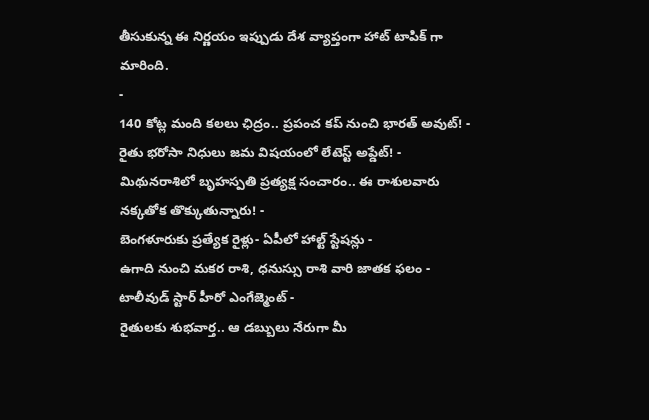తీసుకున్న ఈ నిర్ణయం ఇప్పుడు దేశ వ్యాప్తంగా హాట్ టాపిక్ గా మారింది.
-
140 కోట్ల మంది కలలు ఛిద్రం.. ప్రపంచ కప్ నుంచి భారత్ అవుట్! -
రైతు భరోసా నిధులు జమ విషయంలో లేటెస్ట్ అప్డేట్! -
మిథునరాశిలో బృహస్పతి ప్రత్యక్ష సంచారం.. ఈ రాశులవారు నక్కతోక తొక్కుతున్నారు! -
బెంగళూరుకు ప్రత్యేక రైళ్లు- ఏపీలో హాల్ట్ స్టేషన్లు -
ఉగాది నుంచి మకర రాశి, ధనుస్సు రాశి వారి జాతక ఫలం -
టాలీవుడ్ స్టార్ హీరో ఎంగేజ్మెంట్ -
రైతులకు శుభవార్త.. ఆ డబ్బులు నేరుగా మీ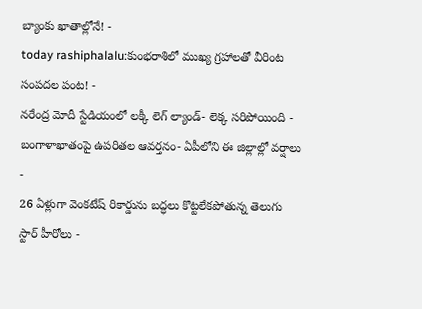బ్యాంకు ఖాతాల్లోనే! -
today rashiphalalu:కుంభరాశిలో ముఖ్య గ్రహాలతో వీరింట సంపదల పంట! -
నరేంద్ర మోదీ స్టేడియంలో లక్కీ లెగ్ ల్యాండ్- లెక్క సరిపోయింది -
బంగాళాఖాతంపై ఉపరితల ఆవర్తనం- ఏపీలోని ఈ జిల్లాల్లో వర్షాలు -
26 ఏళ్లుగా వెంకటేష్ రికార్డును బద్ధలు కొట్టలేకపోతున్న తెలుగు స్టార్ హీరోలు -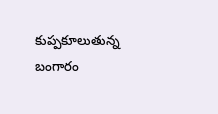కుప్పకూలుతున్న బంగారం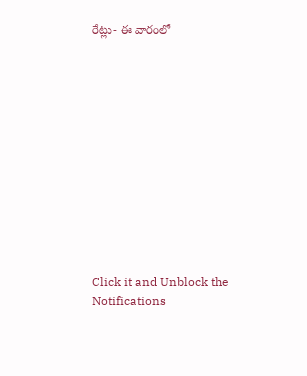రేట్లు- ఈ వారంలో












Click it and Unblock the Notifications